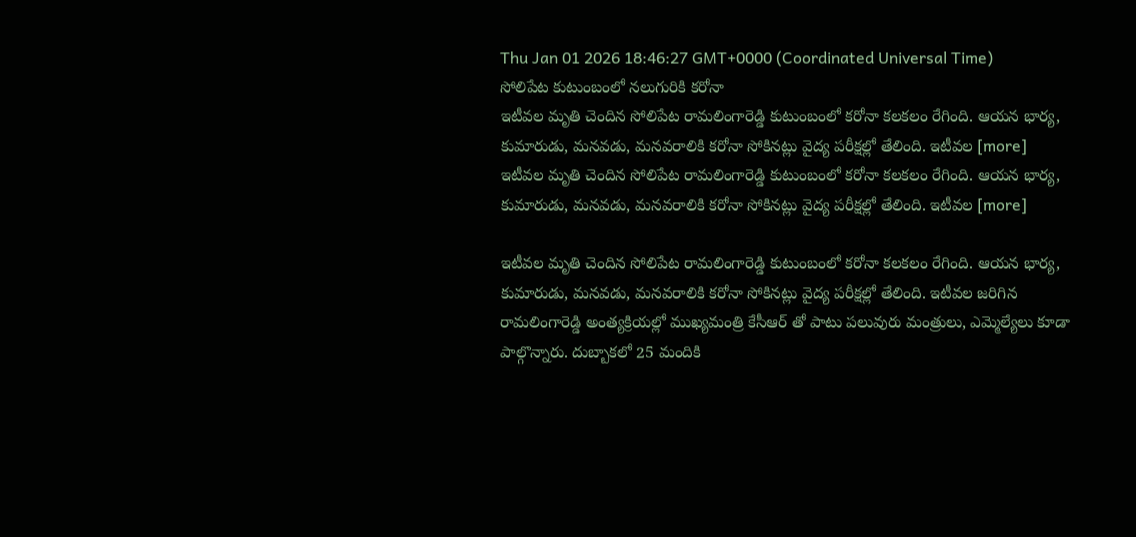Thu Jan 01 2026 18:46:27 GMT+0000 (Coordinated Universal Time)
సోలిపేట కుటుంబంలో నలుగురికి కరోనా
ఇటీవల మృతి చెందిన సోలిపేట రామలింగారెడ్డి కుటుంబంలో కరోనా కలకలం రేగింది. ఆయన భార్య, కుమారుడు, మనవడు, మనవరాలికి కరోనా సోకినట్లు వైద్య పరీక్షల్లో తేలింది. ఇటీవల [more]
ఇటీవల మృతి చెందిన సోలిపేట రామలింగారెడ్డి కుటుంబంలో కరోనా కలకలం రేగింది. ఆయన భార్య, కుమారుడు, మనవడు, మనవరాలికి కరోనా సోకినట్లు వైద్య పరీక్షల్లో తేలింది. ఇటీవల [more]

ఇటీవల మృతి చెందిన సోలిపేట రామలింగారెడ్డి కుటుంబంలో కరోనా కలకలం రేగింది. ఆయన భార్య, కుమారుడు, మనవడు, మనవరాలికి కరోనా సోకినట్లు వైద్య పరీక్షల్లో తేలింది. ఇటీవల జరిగిన రామలింగారెడ్డి అంత్యక్రియల్లో ముఖ్యమంత్రి కేసీఆర్ తో పాటు పలువురు మంత్రులు, ఎమ్మెల్యేలు కూడా పాల్గొన్నారు. దుబ్బాకలో 25 మందికి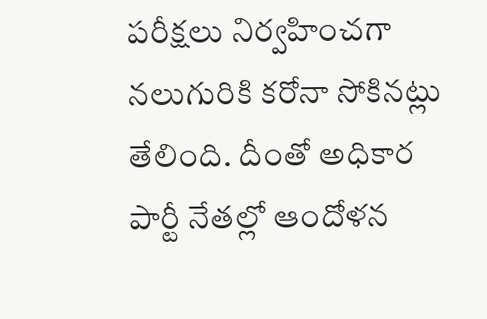పరీక్షలు నిర్వహించగా నలుగురికి కరోనా సోకినట్లు తేలింది. దీంతో అధికార పార్టీ నేతల్లో ఆందోళన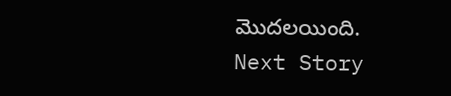మొదలయింది.
Next Story